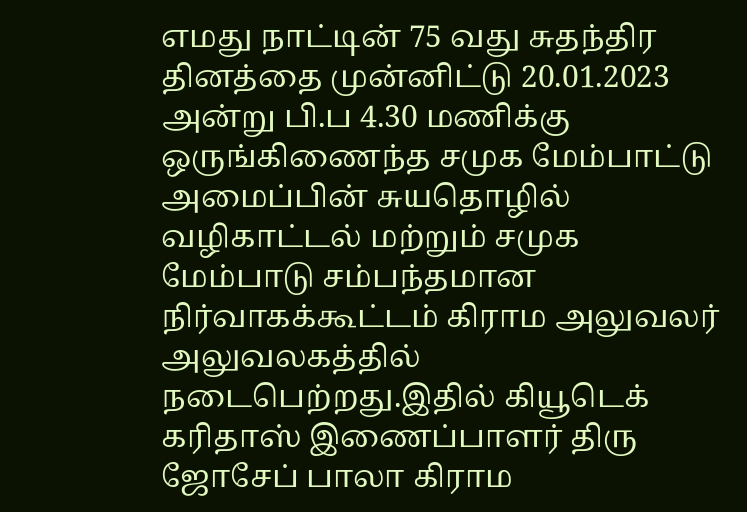எமது நாட்டின் 75 வது சுதந்திர தினத்தை முன்னிட்டு 20.01.2023 அன்று பி.ப 4.30 மணிக்கு ஒருங்கிணைந்த சமுக மேம்பாட்டு அமைப்பின் சுயதொழில் வழிகாட்டல் மற்றும் சமுக மேம்பாடு சம்பந்தமான நிர்வாகக்கூட்டம் கிராம அலுவலர் அலுவலகத்தில் நடைபெற்றது.இதில் கியூடெக் கரிதாஸ் இணைப்பாளர் திரு ஜோசேப் பாலா கிராம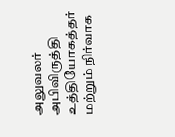அலுவலர் அபிவிருத்தி உத்தியோகத்தர் மற்றும் நிர்வாக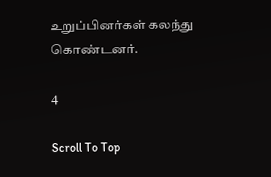உறுப்பினர்கள் கலந்து கொண்டனர்.

4

Scroll To Top